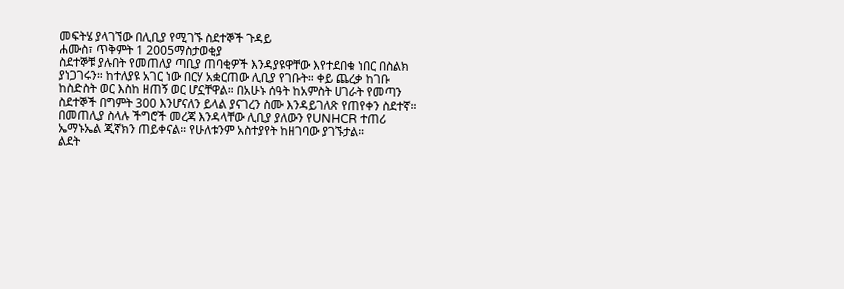መፍትሄ ያላገኘው በሊቢያ የሚገኙ ስደተኞች ጉዳይ
ሐሙስ፣ ጥቅምት 1 2005ማስታወቂያ
ስደተኞቹ ያሉበት የመጠለያ ጣቢያ ጠባቂዎች እንዳያዩዋቸው እየተደበቁ ነበር በስልክ ያነጋገሩን። ከተለያዩ አገር ነው በርሃ አቋርጠው ሊቢያ የገቡት። ቀይ ጨረቃ ከገቡ ከስድስት ወር እስከ ዘጠኝ ወር ሆኗቸዋል። በአሁኑ ሰዓት ከአምስት ሀገራት የመጣን ስደተኞች በግምት 300 እንሆናለን ይላል ያናገረን ስሙ እንዳይገለጽ የጠየቀን ስደተኛ። በመጠሊያ ስላሉ ችግሮች መረጃ እንዳላቸው ሊቢያ ያለውን የUNHCR ተጠሪ ኤማኑኤል ጂኛክን ጠይቀናል። የሁለቱንም አስተያየት ከዘገባው ያገኙታል።
ልደት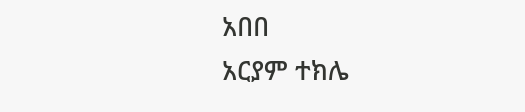አበበ
አርያም ተክሌ